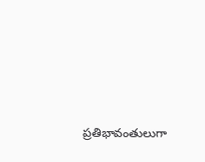ప్రతిభావంతులుగా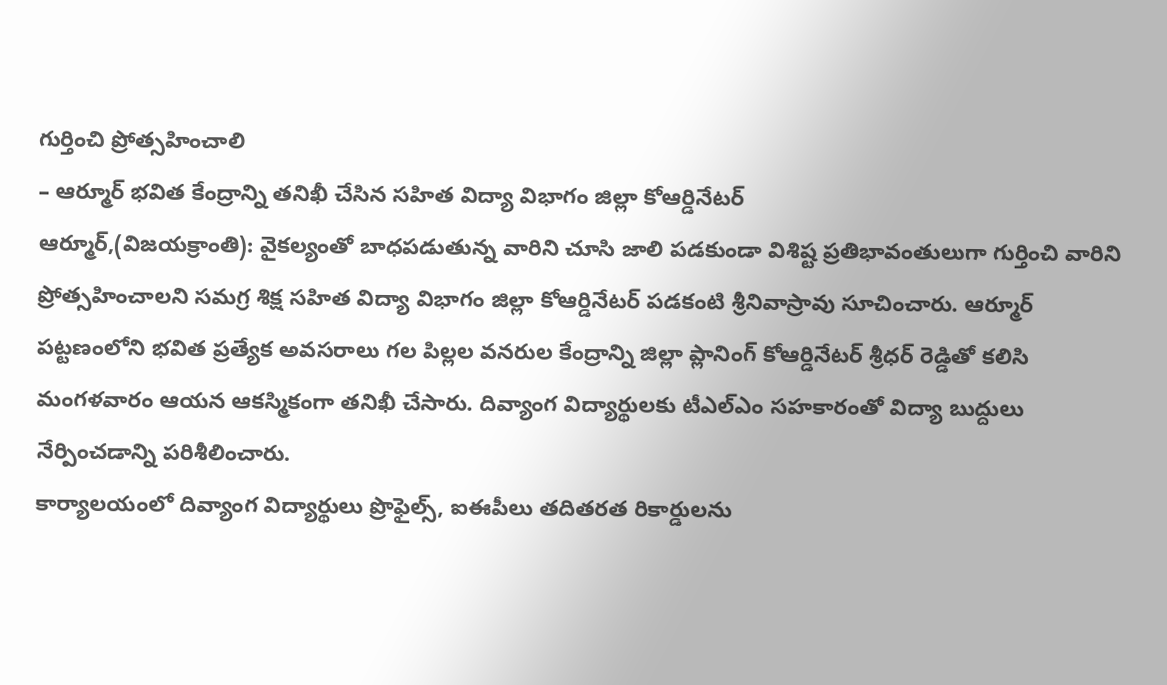గుర్తించి ప్రోత్సహించాలి
– ఆర్మూర్ భవిత కేంద్రాన్ని తనిఖీ చేసిన సహిత విద్యా విభాగం జిల్లా కోఆర్డినేటర్
ఆర్మూర్,(విజయక్రాంతి): వైకల్యంతో బాధపడుతున్న వారిని చూసి జాలి పడకుండా విశిష్ట ప్రతిభావంతులుగా గుర్తించి వారిని ప్రోత్సహించాలని సమగ్ర శిక్ష సహిత విద్యా విభాగం జిల్లా కోఆర్డినేటర్ పడకంటి శ్రీనివాస్రావు సూచించారు. ఆర్మూర్ పట్టణంలోని భవిత ప్రత్యేక అవసరాలు గల పిల్లల వనరుల కేంద్రాన్ని జిల్లా ప్లానింగ్ కోఆర్డినేటర్ శ్రీధర్ రెడ్డితో కలిసి మంగళవారం ఆయన ఆకస్మికంగా తనిఖీ చేసారు. దివ్యాంగ విద్యార్థులకు టీఎల్ఎం సహకారంతో విద్యా బుద్దులు నేర్పించడాన్ని పరిశీలించారు.
కార్యాలయంలో దివ్యాంగ విద్యార్థులు ప్రొఫైల్స్, ఐఈపీలు తదితరత రికార్డులను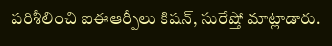పరిశీలించి ఐఈఆర్పీలు కిషన్, సురేష్తో మాట్లాడారు.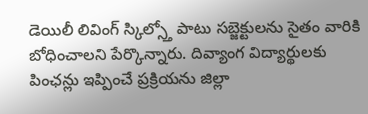డెయిలీ లివింగ్ స్కిల్స్తో పాటు సబ్జెక్టులను సైతం వారికి బోధించాలని పేర్కొన్నారు. దివ్యాంగ విద్యార్థులకు పింఛన్లు ఇప్పించే ప్రక్రియను జిల్లా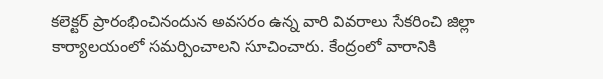కలెక్టర్ ప్రారంభించినందున అవసరం ఉన్న వారి వివరాలు సేకరించి జిల్లా కార్యాలయంలో సమర్పించాలని సూచించారు. కేంద్రంలో వారానికి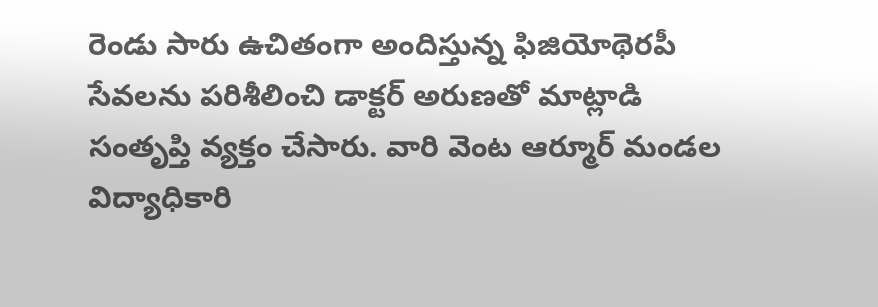రెండు సారు ఉచితంగా అందిస్తున్న ఫిజియోథెరపీ సేవలను పరిశీలించి డాక్టర్ అరుణతో మాట్లాడి సంతృప్తి వ్యక్తం చేసారు. వారి వెంట ఆర్మూర్ మండల విద్యాధికారి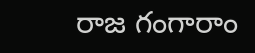రాజ గంగారాం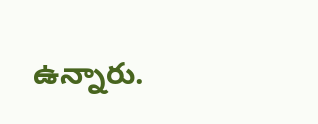ఉన్నారు.